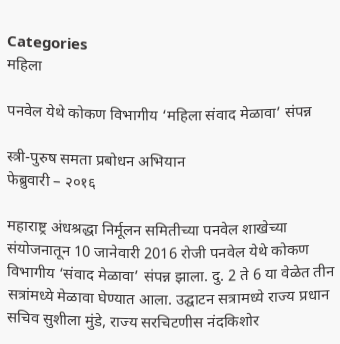Categories
महिला

पनवेल येथे कोकण विभागीय ‘महिला संवाद मेळावा’ संपन्न

स्त्री-पुरुष समता प्रबोधन अभियान
फेब्रुवारी – २०१६

महाराष्ट्र अंधश्रद्धा निर्मूलन समितीच्या पनवेल शाखेच्या संयोजनातून 10 जानेवारी 2016 रोजी पनवेल येथे कोकण विभागीय ‘संवाद मेळावा’ संपन्न झाला. दु. 2 ते 6 या वेळेत तीन सत्रांमध्ये मेळावा घेण्यात आला. उद्घाटन सत्रामध्ये राज्य प्रधान सचिव सुशीला मुंडे, राज्य सरचिटणीस नंदकिशोर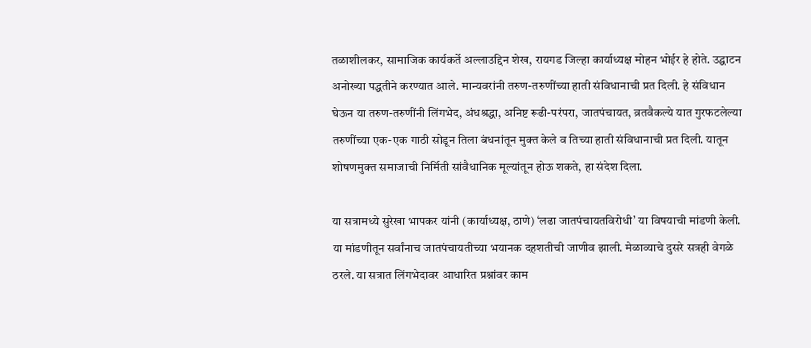तळाशीलकर, सामाजिक कार्यकर्ते अल्लाउद्दिन शेख, रायगड जिल्हा कार्याध्यक्ष मोहन भोईर हे होते. उद्घाटन अनोख्या पद्धतीने करण्यात आले. मान्यवरांनी तरुण-तरुणींच्या हाती संविधानाची प्रत दिली. हे संविधान घेऊन या तरुण-तरुणींनी लिंगभेद, अंधश्रद्धा, अनिष्ट रूढी-परंपरा, जातपंचायत, व्रतवैकल्ये यात गुरफटलेल्या तरुणींच्या एक-एक गाठी सोडून तिला बंधनांतून मुक्त केले व तिच्या हाती संविधानाची प्रत दिली. यातून शोषणमुक्त समाजाची निर्मिती सांवैधानिक मूल्यांतून होऊ शकते, हा संदेश दिला.

या सत्रामध्ये सुरेखा भापकर यांनी (कार्याध्यक्ष, ठाणे) ‘लढा जातपंचायतविरोधी’ या विषयाची मांडणी केली. या मांडणीतून सर्वांनाच जातपंचायतीच्या भयानक दहशतीची जाणीव झाली. मेळाव्याचे दुसरे सत्रही वेगळे ठरले. या सत्रात लिंगभेदावर आधारित प्रश्नांवर काम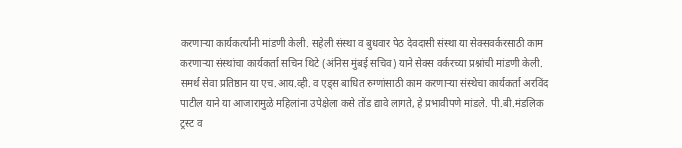करणार्‍या कार्यकर्त्यांनी मांडणी केली. सहेली संस्था व बुधवार पेठ देवदासी संस्था या सेक्सवर्करसाठी काम करणार्‍या संस्थांचा कार्यकर्ता सचिन थिटे (अंनिस मुंबई सचिव) याने सेक्स वर्करच्या प्रश्नांची मांडणी केली. समर्थ सेवा प्रतिष्ठान या एच.आय.व्ही. व एड्स बाधित रुग्णांसाठी काम करणार्‍या संस्थेचा कार्यकर्ता अरविंद पाटील याने या आजारामुळे महिलांना उपेक्षेला कसे तोंड द्यावे लागते, हे प्रभावीपणे मांडले. पी.बी.मंडलिक ट्रस्ट व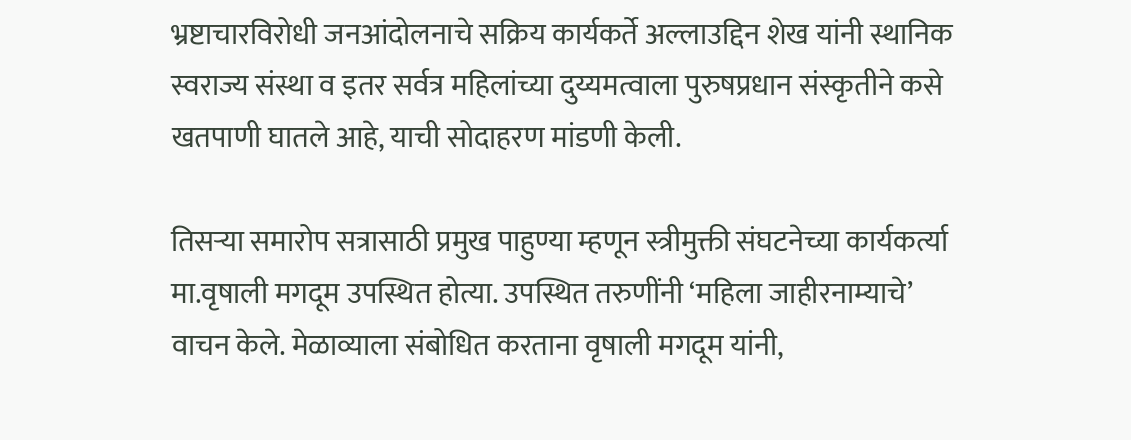भ्रष्टाचारविरोधी जनआंदोलनाचे सक्रिय कार्यकर्ते अल्लाउद्दिन शेख यांनी स्थानिक स्वराज्य संस्था व इतर सर्वत्र महिलांच्या दुय्यमत्वाला पुरुषप्रधान संस्कृतीने कसे खतपाणी घातले आहे, याची सोदाहरण मांडणी केली.

तिसर्‍या समारोप सत्रासाठी प्रमुख पाहुण्या म्हणून स्त्रीमुक्ती संघटनेच्या कार्यकर्त्या मा.वृषाली मगदूम उपस्थित होत्या. उपस्थित तरुणींनी ‘महिला जाहीरनाम्याचे’ वाचन केले. मेळाव्याला संबोधित करताना वृषाली मगदूम यांनी,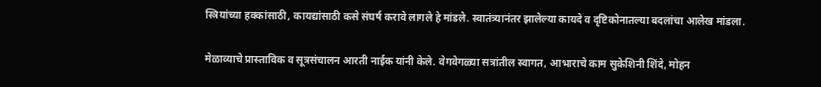स्त्रियांच्या हक्कांसाठी, कायद्यांसाठी कसे संघर्ष करावे लागले हे मांडले. स्वातंत्र्यानंतर झालेल्या कायदे व दृष्टिकोनातल्या बदलांचा आलेख मांडला.

मेळाव्याचे प्रास्ताविक व सूत्रसंचालन आरती नाईक यांनी केले. वेगवेगळ्या सत्रांतील स्वागत, आभाराचे काम सुकेशिनी शिंदे, मोहन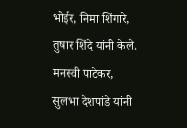भोईर, निमा शिंगारे, तुषार शिंदे यांनी केले. मनस्वी पाटेकर, सुलभा देशपांडे यांनी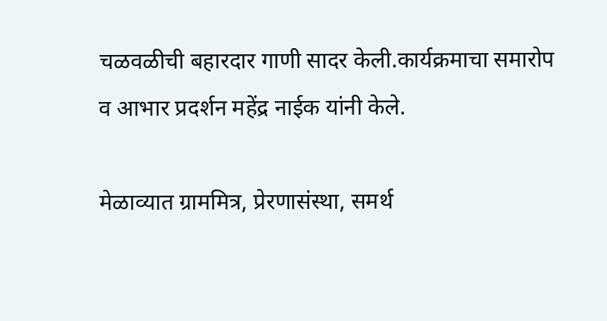चळवळीची बहारदार गाणी सादर केली.कार्यक्रमाचा समारोप व आभार प्रदर्शन महेंद्र नाईक यांनी केले.

मेळाव्यात ग्राममित्र, प्रेरणासंस्था, समर्थ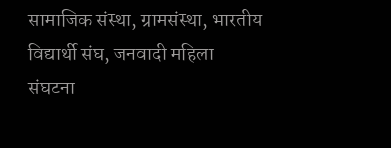सामाजिक संस्था, ग्रामसंस्था, भारतीय विद्यार्थी संघ, जनवादी महिला संघटना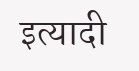इत्यादी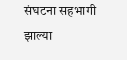संघटना सहभागी झाल्या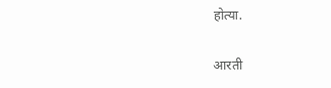होत्या.

आरती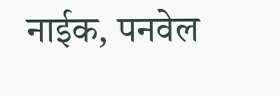नाईक, पनवेल